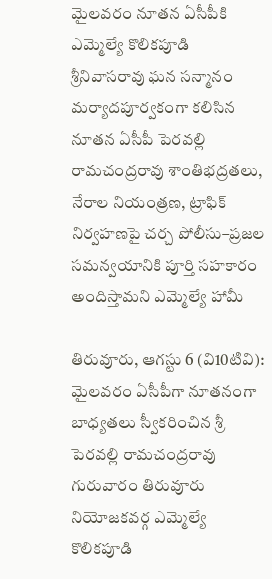మైలవరం నూతన ఏసీపీకి ఎమ్మెల్యే కొలికపూడి శ్రీనివాసరావు ఘన సన్మానం
మర్యాదపూర్వకంగా కలిసిన నూతన ఏసీపీ పెరవల్లి రామచంద్రరావు శాంతిభద్రతలు, నేరాల నియంత్రణ, ట్రాఫిక్ నిర్వహణపై చర్చ పోలీసు–ప్రజల సమన్వయానికి పూర్తి సహకారం అందిస్తామని ఎమ్మెల్యే హామీ

తిరువూరు, ఆగస్టు 6 (వి10టివి): మైలవరం ఏసీపీగా నూతనంగా బాధ్యతలు స్వీకరించిన శ్రీ పెరవల్లి రామచంద్రరావు గురువారం తిరువూరు నియోజకవర్గ ఎమ్మెల్యే కొలికపూడి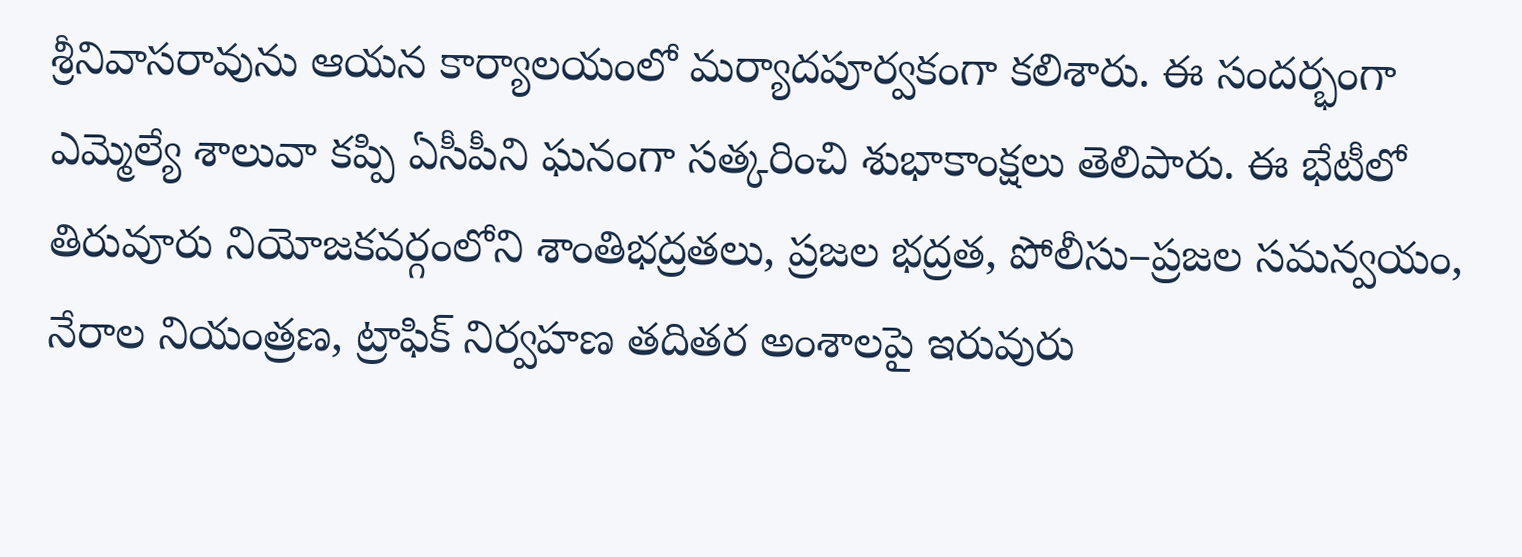శ్రీనివాసరావును ఆయన కార్యాలయంలో మర్యాదపూర్వకంగా కలిశారు. ఈ సందర్భంగా ఎమ్మెల్యే శాలువా కప్పి ఏసీపీని ఘనంగా సత్కరించి శుభాకాంక్షలు తెలిపారు. ఈ భేటీలో తిరువూరు నియోజకవర్గంలోని శాంతిభద్రతలు, ప్రజల భద్రత, పోలీసు–ప్రజల సమన్వయం, నేరాల నియంత్రణ, ట్రాఫిక్ నిర్వహణ తదితర అంశాలపై ఇరువురు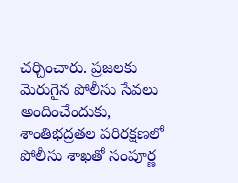చర్చించారు. ప్రజలకు మెరుగైన పోలీసు సేవలు అందించేందుకు, శాంతిభద్రతల పరిరక్షణలో పోలీసు శాఖతో సంపూర్ణ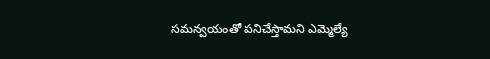సమన్వయంతో పనిచేస్తామని ఎమ్మెల్యే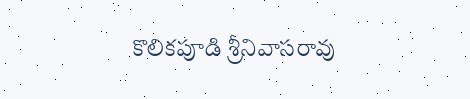కొలికపూడి శ్రీనివాసరావు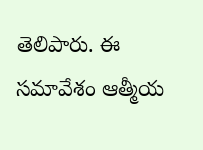తెలిపారు. ఈ సమావేశం ఆత్మీయ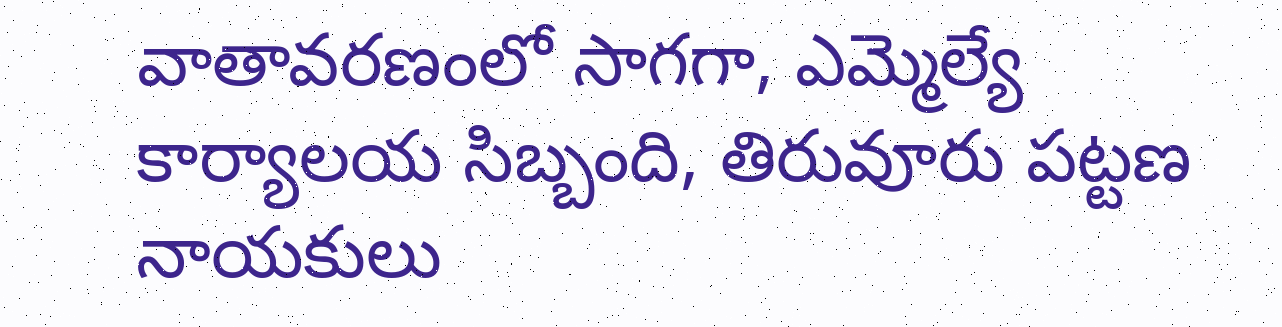వాతావరణంలో సాగగా, ఎమ్మెల్యే కార్యాలయ సిబ్బంది, తిరువూరు పట్టణ నాయకులు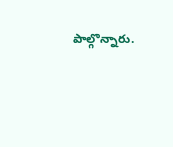పాల్గొన్నారు.